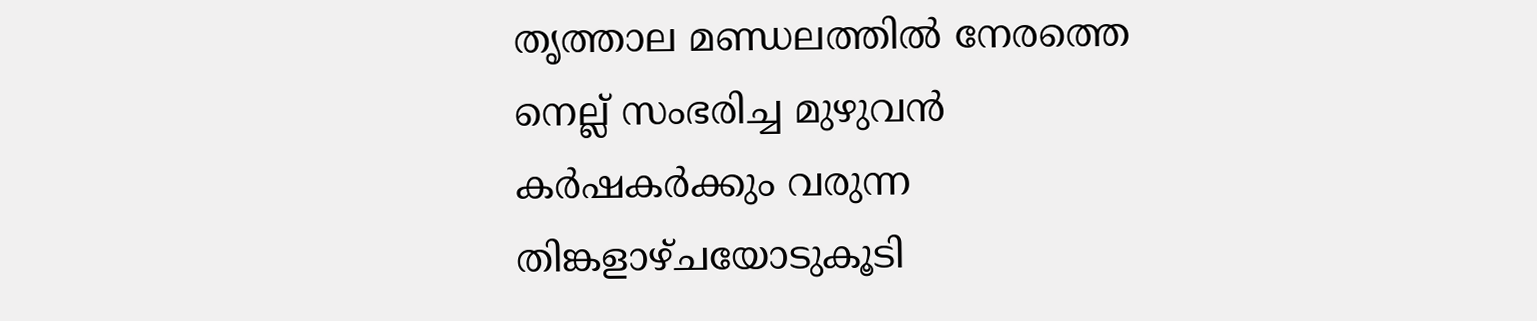തൃത്താല മണ്ഡലത്തിൽ നേരത്തെ നെല്ല് സംഭരിച്ച മുഴുവൻ കർഷകർക്കും വരുന്ന തിങ്കളാഴ്ചയോടുകൂടി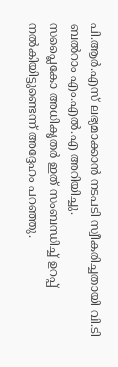പി.ആർ.എസ് ലഭ്യമാക്കാൻ നടപടി സ്വീകരിച്ചതായി വി.ടി ബൽറാം എം.എൽ.എ അറിയിച്ചു.
സപ്ലൈകോ അധികൃതർ ഇത് സംബന്ധിച്ച് ഉറപ്പ് നൽകിയിട്ടുണ്ടെന്ന് അദ്ദേഹം പറഞ്ഞു.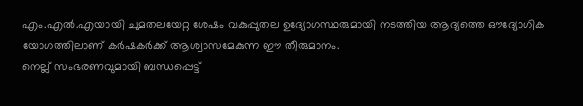എം.എൽ.എയായി ചുമതലയേറ്റ ശേഷം വകുപ്പുതല ഉദ്യോഗസ്ഥരുമായി നടത്തിയ ആദ്യത്തെ ഔദ്യോഗിക യോഗത്തിലാണ് കർഷകർക്ക് ആശ്വാസമേകുന്ന ഈ തീരുമാനം.
നെല്ല് സംഭരണവുമായി ബന്ധപ്പെട്ട്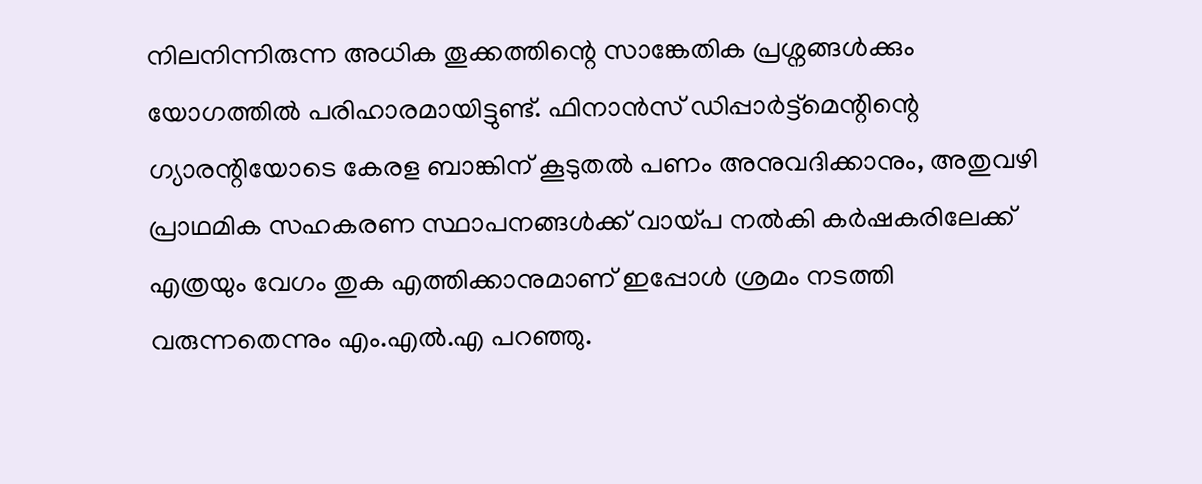നിലനിന്നിരുന്ന അധിക തൂക്കത്തിന്റെ സാങ്കേതിക പ്രശ്നങ്ങൾക്കും യോഗത്തിൽ പരിഹാരമായിട്ടുണ്ട്. ഫിനാൻസ് ഡിപ്പാർട്ട്മെന്റിന്റെ ഗ്യാരന്റിയോടെ കേരള ബാങ്കിന് കൂടുതൽ പണം അനുവദിക്കാനും, അതുവഴി പ്രാഥമിക സഹകരണ സ്ഥാപനങ്ങൾക്ക് വായ്പ നൽകി കർഷകരിലേക്ക് എത്രയും വേഗം തുക എത്തിക്കാനുമാണ് ഇപ്പോൾ ശ്രമം നടത്തി വരുന്നതെന്നും എം.എൽ.എ പറഞ്ഞു.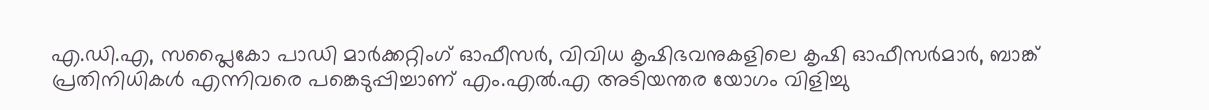എ.ഡി.എ, സപ്ലൈകോ പാഡി മാർക്കറ്റിംഗ് ഓഫീസർ, വിവിധ കൃഷിഭവനുകളിലെ കൃഷി ഓഫീസർമാർ, ബാങ്ക് പ്രതിനിധികൾ എന്നിവരെ പങ്കെടുപ്പിച്ചാണ് എം.എൽ.എ അടിയന്തര യോഗം വിളിച്ചു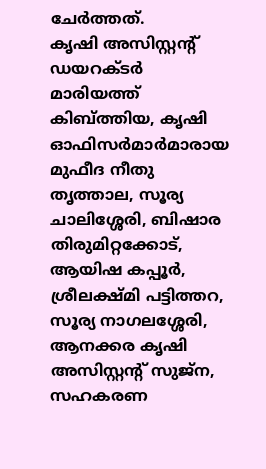ചേർത്തത്.
കൃഷി അസിസ്റ്റന്റ് ഡയറക്ടർ മാരിയത്ത് കിബ്ത്തിയ, കൃഷി ഓഫിസർമാർമാരായ മുഫീദ നീതു തൃത്താല, സൂര്യ ചാലിശ്ശേരി, ബിഷാര തിരുമിറ്റക്കോട്, ആയിഷ കപ്പൂർ, ശ്രീലക്ഷ്മി പട്ടിത്തറ, സൂര്യ നാഗലശ്ശേരി, ആനക്കര കൃഷി അസിസ്റ്റന്റ് സുജ്ന, സഹകരണ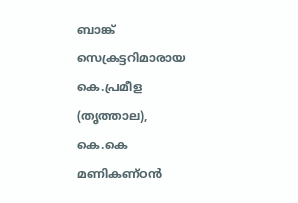ബാങ്ക് സെക്രട്ടറിമാരായ കെ.പ്രമീള (തൃത്താല), കെ.കെ മണികണ്ഠൻ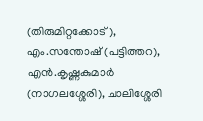(തിരുമിറ്റക്കോട്), എം.സന്തോഷ് (പട്ടിത്തറ), എൻ.കൃഷ്ണകുമാർ (നാഗലശ്ശേരി), ചാലിശ്ശേരി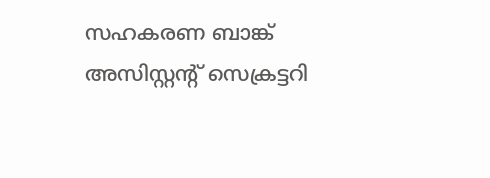സഹകരണ ബാങ്ക് അസിസ്റ്റന്റ് സെക്രട്ടറി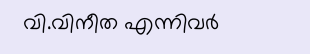വി.വിനീത എന്നിവർ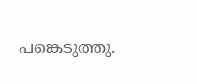പങ്കെടുത്തു.